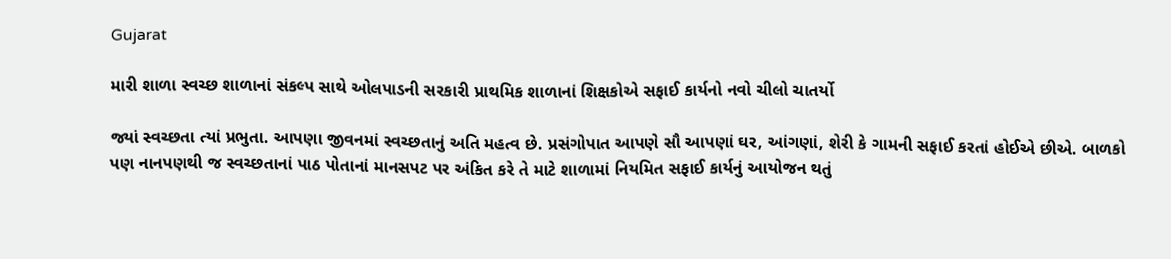Gujarat

મારી શાળા સ્વચ્છ શાળાનાં સંકલ્પ સાથે ઓલપાડની સરકારી પ્રાથમિક શાળાનાં શિક્ષકોએ સફાઈ કાર્યનો નવો ચીલો ચાતર્યો

જ્યાં સ્વચ્છતા ત્યાં પ્રભુતા. આપણા જીવનમાં સ્વચ્છતાનું અતિ મહત્વ છે. પ્રસંગોપાત આપણે સૌ આપણાં ઘર, આંગણાં, શેરી કે ગામની સફાઈ કરતાં હોઈએ છીએ. બાળકો પણ નાનપણથી જ સ્વચ્છતાનાં પાઠ પોતાનાં માનસપટ પર અંકિત કરે તે માટે શાળામાં નિયમિત સફાઈ કાર્યનું આયોજન થતું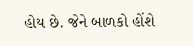હોય છે. જેને બાળકો હોંશે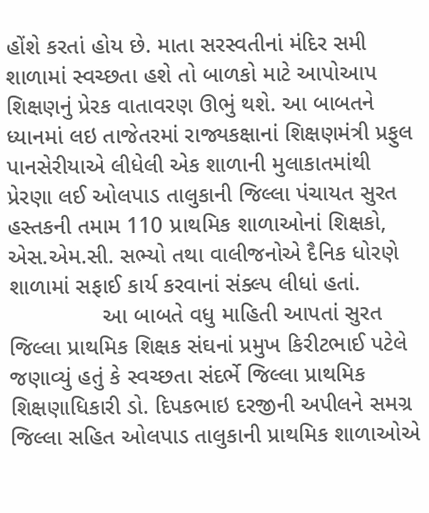હોંશે કરતાં હોય છે. માતા સરસ્વતીનાં મંદિર સમી શાળામાં સ્વચ્છતા હશે તો બાળકો માટે આપોઆપ શિક્ષણનું પ્રેરક વાતાવરણ ઊભું થશે. આ બાબતને ધ્યાનમાં લઇ તાજેતરમાં રાજ્યકક્ષાનાં શિક્ષણમંત્રી પ્રફુલ પાનસેરીયાએ લીધેલી એક શાળાની મુલાકાતમાંથી પ્રેરણા લઈ ઓલપાડ તાલુકાની જિલ્લા પંચાયત સુરત હસ્તકની તમામ 110 પ્રાથમિક શાળાઓનાં શિક્ષકો, એસ.એમ.સી. સભ્યો તથા વાલીજનોએ દૈનિક ધોરણે શાળામાં સફાઈ કાર્ય કરવાનાં સંક્લ્પ લીધાં હતાં.
               આ બાબતે વધુ માહિતી આપતાં સુરત જિલ્લા પ્રાથમિક શિક્ષક સંઘનાં પ્રમુખ કિરીટભાઈ પટેલે જણાવ્યું હતું કે સ્વચ્છતા સંદર્ભે જિલ્લા પ્રાથમિક શિક્ષણાધિકારી ડો. દિપકભાઇ દરજીની અપીલને સમગ્ર જિલ્લા સહિત ઓલપાડ તાલુકાની પ્રાથમિક શાળાઓએ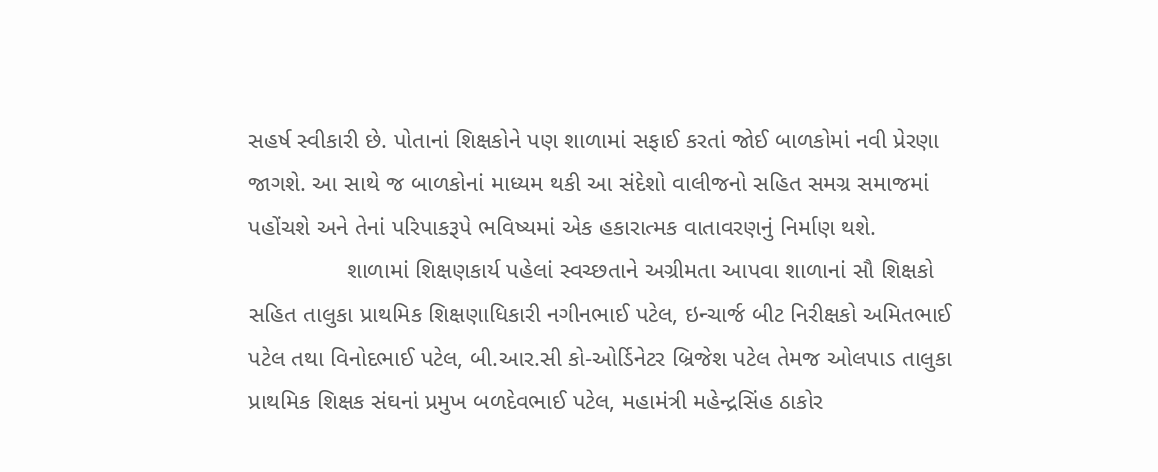સહર્ષ સ્વીકારી છે. પોતાનાં શિક્ષકોને પણ શાળામાં સફાઈ કરતાં જોઈ બાળકોમાં નવી પ્રેરણા જાગશે. આ સાથે જ બાળકોનાં માધ્યમ થકી આ સંદેશો વાલીજનો સહિત સમગ્ર સમાજમાં પહોંચશે અને તેનાં પરિપાકરૂપે ભવિષ્યમાં એક હકારાત્મક વાતાવરણનું નિર્માણ થશે.
               શાળામાં શિક્ષણકાર્ય પહેલાં સ્વચ્છતાને અગ્રીમતા આપવા શાળાનાં સૌ શિક્ષકો સહિત તાલુકા પ્રાથમિક શિક્ષણાધિકારી નગીનભાઈ પટેલ, ઇન્ચાર્જ બીટ નિરીક્ષકો અમિતભાઈ પટેલ તથા વિનોદભાઈ પટેલ, બી.આર.સી કો-ઓર્ડિનેટર બ્રિજેશ પટેલ તેમજ ઓલપાડ તાલુકા પ્રાથમિક શિક્ષક સંઘનાં પ્રમુખ બળદેવભાઈ પટેલ, મહામંત્રી મહેન્દ્રસિંહ ઠાકોર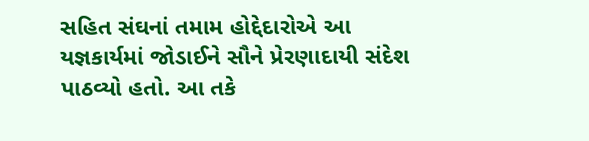સહિત સંઘનાં તમામ હોદ્દેદારોએ આ યજ્ઞકાર્યમાં જોડાઈને સૌને પ્રેરણાદાયી સંદેશ પાઠવ્યો હતો. આ તકે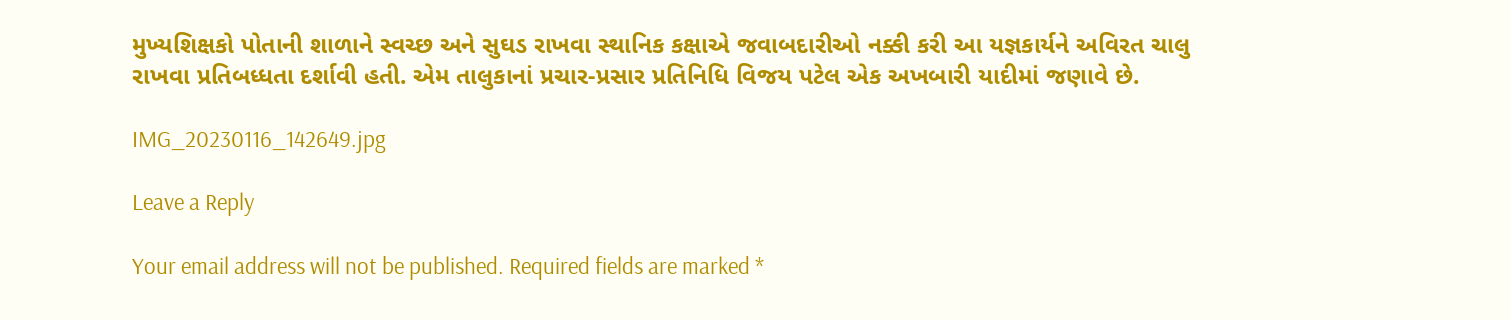મુખ્યશિક્ષકો પોતાની શાળાને સ્વચ્છ અને સુઘડ રાખવા સ્થાનિક કક્ષાએ જવાબદારીઓ નક્કી કરી આ યજ્ઞકાર્યને અવિરત ચાલુ રાખવા પ્રતિબધ્ધતા દર્શાવી હતી. એમ તાલુકાનાં પ્રચાર-પ્રસાર પ્રતિનિધિ વિજય પટેલ એક અખબારી યાદીમાં જણાવે છે.

IMG_20230116_142649.jpg

Leave a Reply

Your email address will not be published. Required fields are marked *